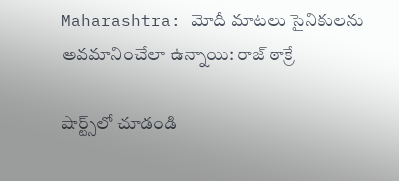Maharashtra: మోదీ మాటలు సైనికులను అవమానించేలా ఉన్నాయి: రాజ్‌ ఠాక్రే

షార్ట్స్‌లో చూడండి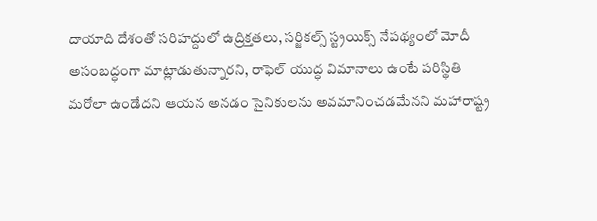దాయాది దేశంతో సరిహద్దులో ఉద్రిక్తతలు, సర్జికల్స్‌ స్ట్రయిక్స్‌ నేపథ్యంలో మోదీ అసంబద్ధంగా మాట్లాడుతున్నారని, రాఫెల్‌ యుద్ధ విమానాలు ఉంటే పరిస్థితి మరోలా ఉండేదని ఆయన అనడం సైనికులను అవమానించడమేనని మహారాష్ట్ర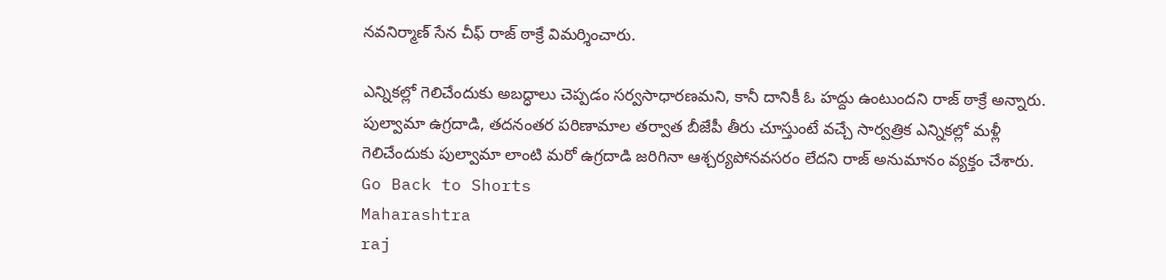నవనిర్మాణ్‌ సేన చీఫ్‌ రాజ్‌ ఠాక్రే విమర్శించారు.

ఎన్నికల్లో గెలిచేందుకు అబద్ధాలు చెప్పడం సర్వసాధారణమని, కానీ దానికీ ఓ హద్దు ఉంటుందని రాజ్‌ ఠాక్రే అన్నారు. పుల్వామా ఉగ్రదాడి, తదనంతర పరిణామాల తర్వాత బీజేపీ తీరు చూస్తుంటే వచ్చే సార్వత్రిక ఎన్నికల్లో మళ్లీ గెలిచేందుకు పుల్వామా లాంటి మరో ఉగ్రదాడి జరిగినా ఆశ్చర్యపోనవసరం లేదని రాజ్‌ అనుమానం వ్యక్తం చేశారు.
Go Back to Shorts
Maharashtra
raj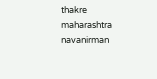thakre
maharashtra navanirman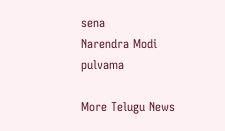sena
Narendra Modi
pulvama

More Telugu News